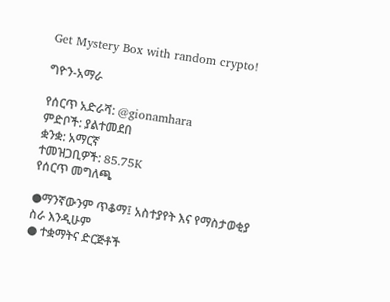Get Mystery Box with random crypto!

ግዮን-አማራ

የሰርጥ አድራሻ: @gionamhara
ምድቦች: ያልተመደበ
ቋንቋ: አማርኛ
ተመዝጋቢዎች: 85.75K
የሰርጥ መግለጫ

●ማንኛውንም ጥቆማ፤ አስተያየት እና የማስታወቂያ ስራ እንዲሁም
● ተቋማትና ድርጅቶች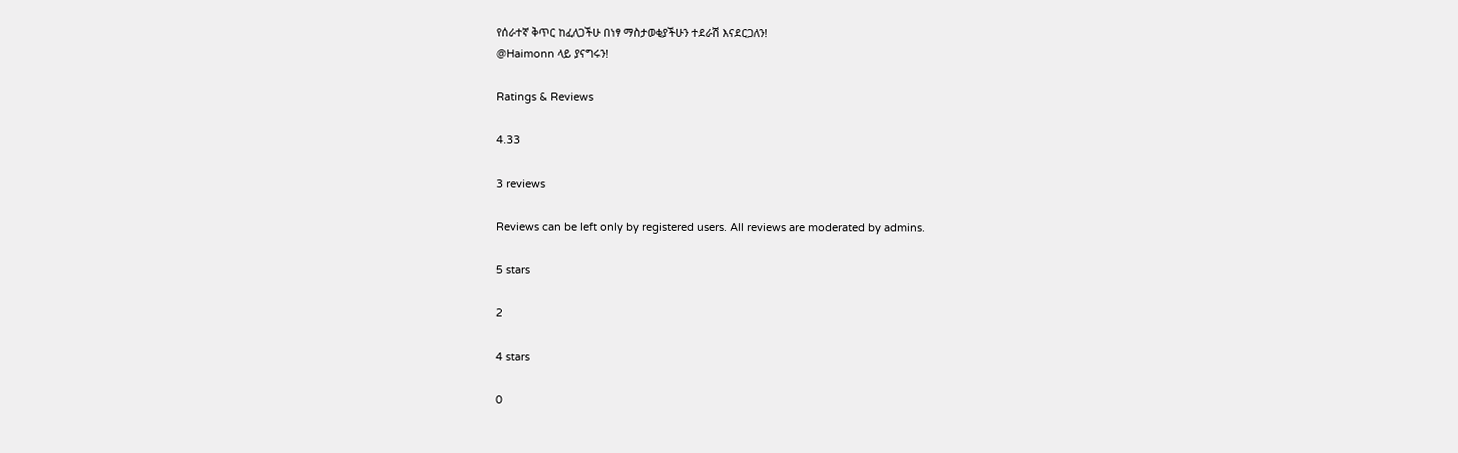የሰራተኛ ቅጥር ከፈለጋችሁ በነፃ ማስታወቂያችሁን ተደራሽ እናደርጋለን!
@Haimonn ላይ ያናግሩን!

Ratings & Reviews

4.33

3 reviews

Reviews can be left only by registered users. All reviews are moderated by admins.

5 stars

2

4 stars

0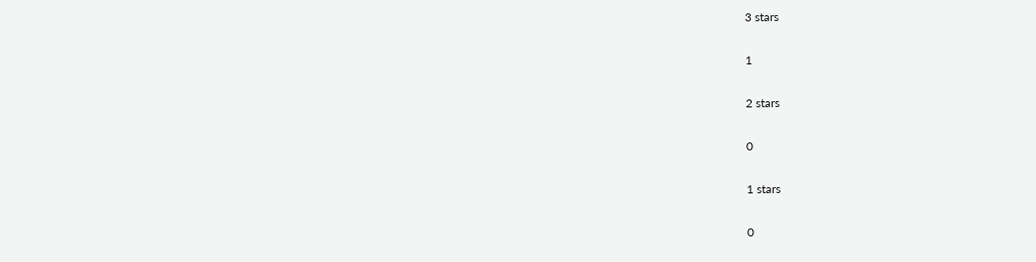3 stars

1

2 stars

0

1 stars

0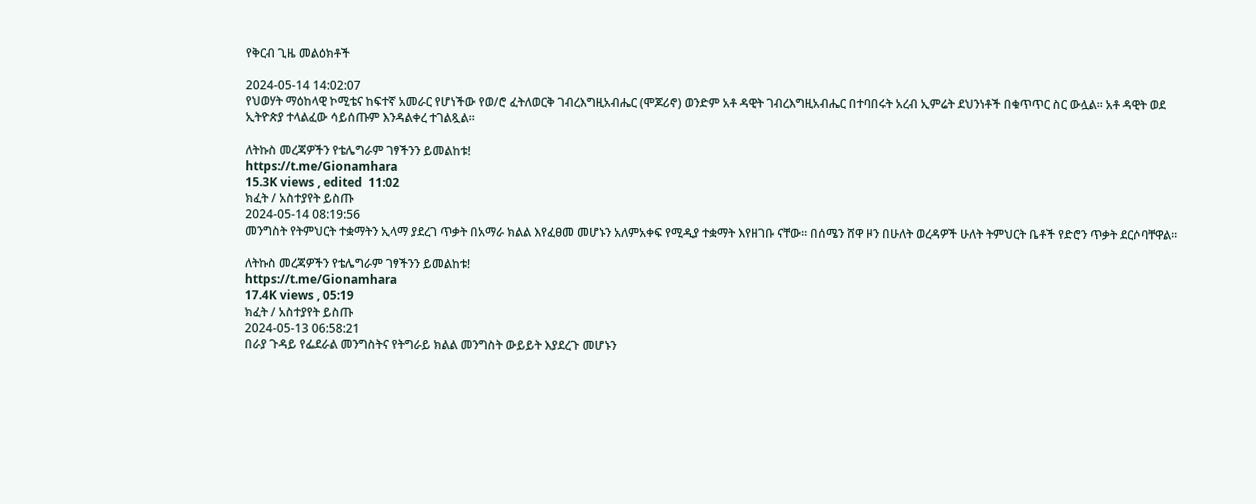የቅርብ ጊዜ መልዕክቶች

2024-05-14 14:02:07
የህወሃት ማዕከላዊ ኮሚቴና ከፍተኛ አመራር የሆነችው የወ/ሮ ፈትለወርቅ ገብረእግዚአብሔር (ሞጆሪኖ) ወንድም አቶ ዳዊት ገብረእግዚአብሔር በተባበሩት አረብ ኢምሬት ደህንነቶች በቁጥጥር ስር ውሏል። አቶ ዳዊት ወደ ኢትዮጵያ ተላልፈው ሳይሰጡም እንዳልቀረ ተገልጿል።

ለትኩስ መረጃዎችን የቴሌግራም ገፃችንን ይመልከቱ!
https://t.me/Gionamhara
15.3K views , edited  11:02
ክፈት / አስተያየት ይስጡ
2024-05-14 08:19:56
መንግስት የትምህርት ተቋማትን ኢላማ ያደረገ ጥቃት በአማራ ክልል እየፈፀመ መሆኑን አለምአቀፍ የሚዲያ ተቋማት እየዘገቡ ናቸው። በሰሜን ሸዋ ዞን በሁለት ወረዳዎች ሁለት ትምህርት ቤቶች የድሮን ጥቃት ደርሶባቸዋል።

ለትኩስ መረጃዎችን የቴሌግራም ገፃችንን ይመልከቱ!
https://t.me/Gionamhara
17.4K views , 05:19
ክፈት / አስተያየት ይስጡ
2024-05-13 06:58:21
በራያ ጉዳይ የፌደራል መንግስትና የትግራይ ክልል መንግስት ውይይት እያደረጉ መሆኑን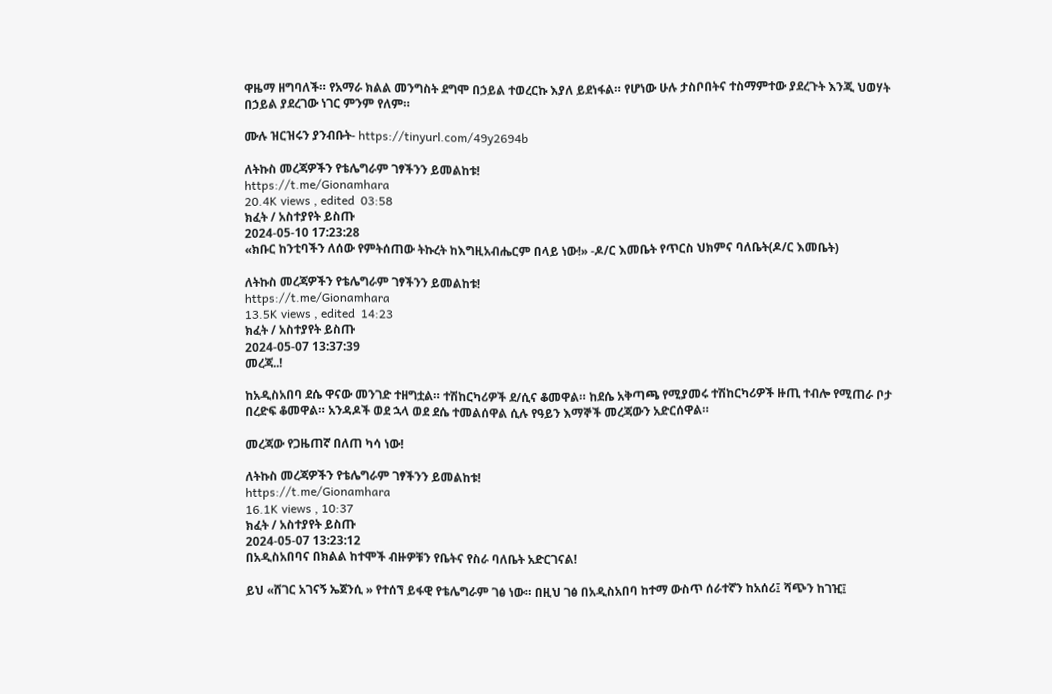ዋዜማ ዘግባለች። የአማራ ክልል መንግስት ደግሞ በኃይል ተወረርኩ እያለ ይደነፋል። የሆነው ሁሉ ታስቦበትና ተስማምተው ያደረጉት እንጂ ህወሃት በኃይል ያደረገው ነገር ምንም የለም።

ሙሉ ዝርዝሩን ያንብቡት- https://tinyurl.com/49y2694b

ለትኩስ መረጃዎችን የቴሌግራም ገፃችንን ይመልከቱ!
https://t.me/Gionamhara
20.4K views , edited  03:58
ክፈት / አስተያየት ይስጡ
2024-05-10 17:23:28
«ክቡር ከንቲባችን ለሰው የምትሰጠው ትኩረት ከእግዚአብሔርም በላይ ነው!» -ዶ/ር እመቤት የጥርስ ህክምና ባለቤት(ዶ/ር እመቤት)

ለትኩስ መረጃዎችን የቴሌግራም ገፃችንን ይመልከቱ!
https://t.me/Gionamhara
13.5K views , edited  14:23
ክፈት / አስተያየት ይስጡ
2024-05-07 13:37:39
መረጃ..!

ከአዲስአበባ ደሴ ዋናው መንገድ ተዘግቷል። ተሽከርካሪዎች ደ/ሲና ቆመዋል። ከደሴ አቅጣጫ የሚያመሩ ተሽከርካሪዎች ዙጢ ተብሎ የሚጠራ ቦታ በረድፍ ቆመዋል። አንዳዶች ወደ ኋላ ወደ ደሴ ተመልሰዋል ሲሉ የዓይን እማኞች መረጃውን አድርሰዋል።

መረጃው የጋዜጠኛ በለጠ ካሳ ነው!

ለትኩስ መረጃዎችን የቴሌግራም ገፃችንን ይመልከቱ!
https://t.me/Gionamhara
16.1K views , 10:37
ክፈት / አስተያየት ይስጡ
2024-05-07 13:23:12
በአዲስአበባና በክልል ከተሞች ብዙዎቹን የቤትና የስራ ባለቤት አድርገናል!

ይህ «ሸገር አገናኝ ኤጀንሲ » የተሰኘ ይፋዊ የቴሌግራም ገፅ ነው። በዚህ ገፅ በአዲስአበባ ከተማ ውስጥ ሰራተኛን ከአሰሪ፤ ሻጭን ከገዢ፤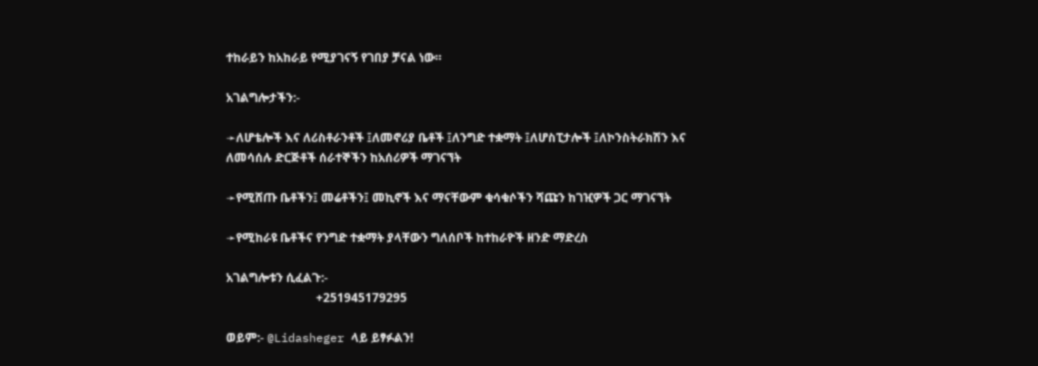ተከራይን ከአከራይ የሚያገናኝ የገበያ ቻናል ነው።

አገልግሎታችን:-

➛ለሆቴሎች እና ለሪስቶራንቶች ፤ለመኖሪያ ቤቶች ፤ለንግድ ተቋማት ፤ለሆስፒታሎች ፤ለኮንስትራክሽን እና ለመሳሰሉ ድርጅቶች ሰራተኞችን ከአሰሪዎች ማገናኘት

➛የሚሸጡ ቤቶችን፤ መሬቶችን፤ መኪኖች እና ማናቸውም ቁሳቁሶችን ሻጩን ከገዢዎች ጋር ማገናኘት

➛የሚከራዩ ቤቶችና የንግድ ተቋማት ያላቸውን ግለሰቦች ከተከራዮች ዘንድ ማድረስ

አገልግሎቱን ሲፈልጉ:-
                              +251945179295

ወይም:- @Lidasheger ላይ ይፃፉልን!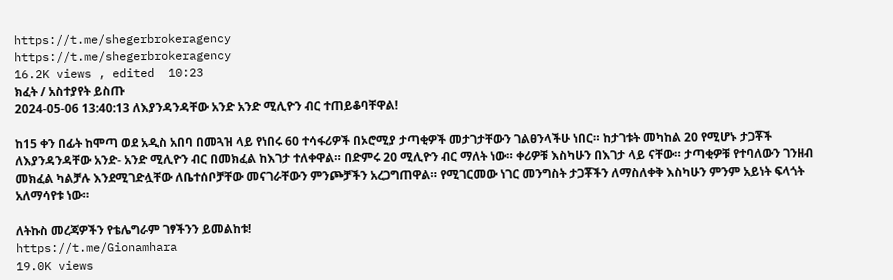https://t.me/shegerbrokeragency
https://t.me/shegerbrokeragency
16.2K views , edited  10:23
ክፈት / አስተያየት ይስጡ
2024-05-06 13:40:13 ለእያንዳንዳቸው አንድ አንድ ሚሊዮን ብር ተጠይቆባቸዋል!

ከ15 ቀን በፊት ከሞጣ ወደ አዲስ አበባ በመጓዝ ላይ የነበሩ 60 ተሳፋሪዎች በኦሮሚያ ታጣቂዎች መታገታቸውን ገልፀንላችሁ ነበር። ከታገቱት መካከል 20 የሚሆኑ ታጋቾች ለእያንዳንዳቸው አንድ- አንድ ሚሊዮን ብር በመክፈል ከእገታ ተለቀዋል። በድምሩ 20 ሚሊዮን ብር ማለት ነው። ቀሪዎቹ እስካሁን በእገታ ላይ ናቸው። ታጣቂዎቹ የተባለውን ገንዘብ መክፈል ካልቻሉ እንደሚገድሏቸው ለቤተሰቦቻቸው መናገራቸውን ምንጮቻችን አረጋግጠዋል። የሚገርመው ነገር መንግስት ታጋቾችን ለማስለቀቅ እስካሁን ምንም አይነት ፍላጎት አለማሳየቱ ነው።

ለትኩስ መረጃዎችን የቴሌግራም ገፃችንን ይመልከቱ!
https://t.me/Gionamhara
19.0K views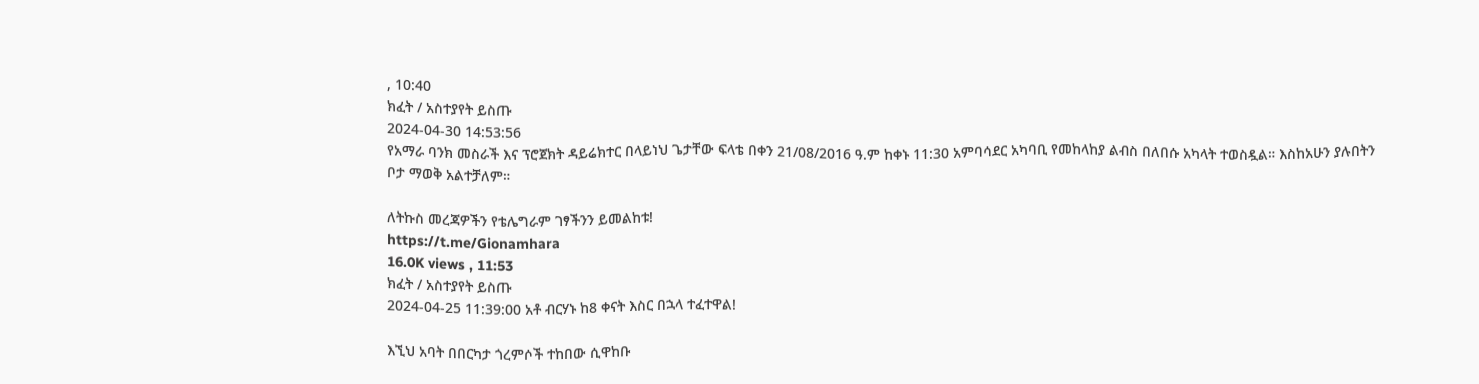, 10:40
ክፈት / አስተያየት ይስጡ
2024-04-30 14:53:56
የአማራ ባንክ መስራች እና ፕሮጀክት ዳይሬክተር በላይነህ ጌታቸው ፍላቴ በቀን 21/08/2016 ዓ.ም ከቀኑ 11:30 አምባሳደር አካባቢ የመከላከያ ልብስ በለበሱ አካላት ተወስዷል። እስከአሁን ያሉበትን ቦታ ማወቅ አልተቻለም።

ለትኩስ መረጃዎችን የቴሌግራም ገፃችንን ይመልከቱ!
https://t.me/Gionamhara
16.0K views , 11:53
ክፈት / አስተያየት ይስጡ
2024-04-25 11:39:00 አቶ ብርሃኑ ከ8 ቀናት እስር በኋላ ተፈተዋል!

እኚህ አባት በበርካታ ጎረምሶች ተከበው ሲዋከቡ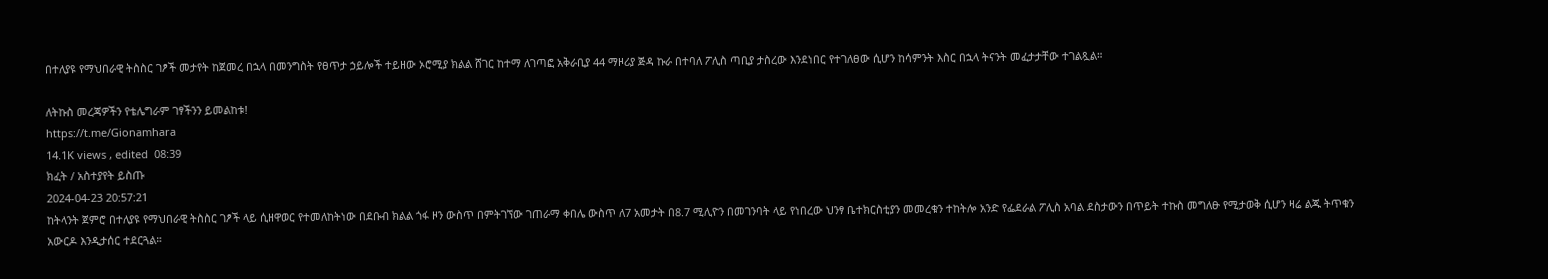በተለያዩ የማህበራዊ ትስስር ገፆች መታየት ከጀመረ በኋላ በመንግስት የፀጥታ ኃይሎች ተይዘው ኦሮሚያ ክልል ሸገር ከተማ ለገጣፎ አቅራቢያ 44 ማዞሪያ ጅዳ ኩራ በተባለ ፖሊስ ጣቢያ ታስረው እንደነበር የተገለፀው ሲሆን ከሳምንት እስር በኋላ ትናንት መፈታታቸው ተገልጿል።

ለትኩስ መረጃዎችን የቴሌግራም ገፃችንን ይመልከቱ!
https://t.me/Gionamhara
14.1K views , edited  08:39
ክፈት / አስተያየት ይስጡ
2024-04-23 20:57:21
ከትላንት ጀምሮ በተለያዩ የማህበራዊ ትስስር ገፆች ላይ ሲዘዋወር የተመለከትነው በደቡብ ክልል ጎፋ ዞን ውስጥ በምትገኘው ገጠራማ ቀበሌ ውስጥ ለ7 አመታት በ8.7 ሚሊዮን በመገንባት ላይ የነበረው ህንፃ ቤተክርስቲያን መመረቁን ተከትሎ አንድ የፌደራል ፖሊስ አባል ደስታውን በጥይት ተኩስ መግለፁ የሚታወቅ ሲሆን ዛሬ ልጁ ትጥቁን አውርዶ እንዲታሰር ተደርጓል።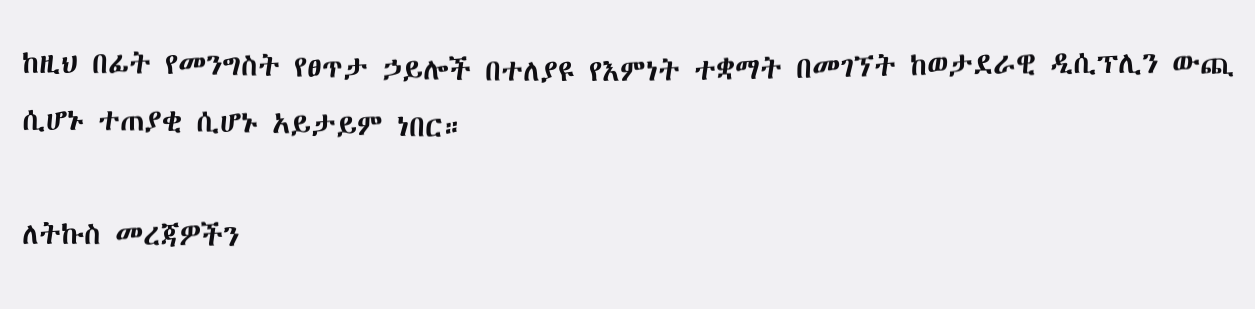ከዚህ በፊት የመንግስት የፀጥታ ኃይሎች በተለያዩ የእምነት ተቋማት በመገኘት ከወታደራዊ ዲሲፕሊን ውጪ ሲሆኑ ተጠያቂ ሲሆኑ አይታይም ነበር።

ለትኩስ መረጃዎችን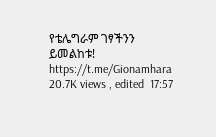የቴሌግራም ገፃችንን ይመልከቱ!
https://t.me/Gionamhara
20.7K views , edited  17:57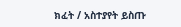ክፈት / አስተያየት ይስጡ